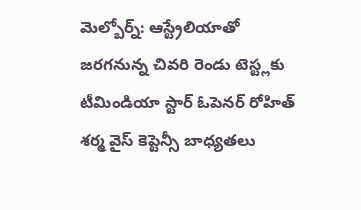మెల్బోర్న్: ఆస్ట్రేలియాతో జరగనున్న చివరి రెండు టెస్ట్లకు టీమిండియా స్టార్ ఓపెనర్ రోహిత్ శర్మ వైస్ కెప్టెన్సీ బాధ్యతలు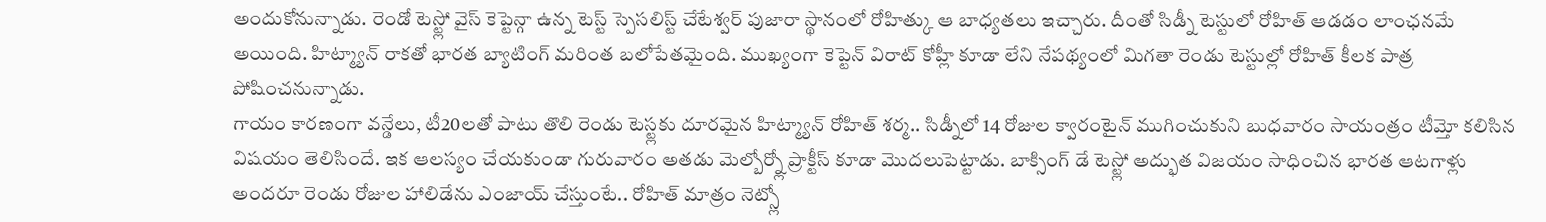అందుకోనున్నాడు. రెండో టెస్ట్లో వైస్ కెప్టెన్గా ఉన్న టెస్ట్ స్పెసలిస్ట్ చేటేశ్వర్ పుజారా స్థానంలో రోహిత్కు ఆ బాధ్యతలు ఇచ్చారు. దీంతో సిడ్నీ టెస్టులో రోహిత్ ఆడడం లాంఛనమే అయింది. హిట్మ్యాన్ రాకతో భారత బ్యాటింగ్ మరింత బలోపేతమైంది. ముఖ్యంగా కెప్టెన్ విరాట్ కోహ్లీ కూడా లేని నేపథ్యంలో మిగతా రెండు టెస్టుల్లో రోహిత్ కీలక పాత్ర పోషించనున్నాడు.
గాయం కారణంగా వన్డేలు, టీ20లతో పాటు తొలి రెండు టెస్ట్లకు దూరమైన హిట్మ్యాన్ రోహిత్ శర్మ.. సిడ్నీలో 14 రోజుల క్వారంటైన్ ముగించుకుని బుధవారం సాయంత్రం టీమ్తో కలిసిన విషయం తెలిసిందే. ఇక ఆలస్యం చేయకుండా గురువారం అతడు మెల్బోర్న్లో ప్రాక్టీస్ కూడా మొదలుపెట్టాడు. బాక్సింగ్ డే టెస్ట్లో అద్భుత విజయం సాధించిన భారత ఆటగాళ్లు అందరూ రెండు రోజుల హాలిడేను ఎంజాయ్ చేస్తుంటే.. రోహిత్ మాత్రం నెట్స్లో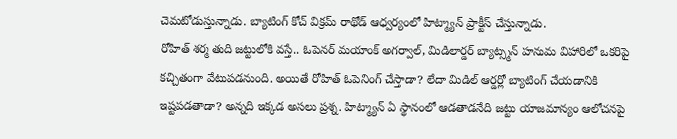చెమటోడుస్తున్నాడు. బ్యాటింగ్ కోచ్ విక్రమ్ రాథోడ్ ఆధ్వర్యంలో హిట్మ్యాన్ ప్రాక్టీస్ చేస్తున్నాడు.
రోహిత్ శర్మ తుది జట్టులోకి వస్తే.. ఓపెనర్ మయాంక్ అగర్వాల్, మిడిలార్డర్ బ్యాట్స్మన్ హనుమ విహారిలో ఒకరిపై కచ్చితంగా వేటుపడనుంది. అయితే రోహిత్ ఓపెనింగ్ చేస్తాడా? లేదా మిడిల్ ఆర్డర్లో బ్యాటింగ్ చేయడానికి ఇష్టపడతాడా? అన్నది ఇక్కడ అసలు ప్రశ్న. హిట్మ్యాన్ ఏ స్థానంలో ఆడతాడనేది జట్టు యాజమాన్యం ఆలోచనపై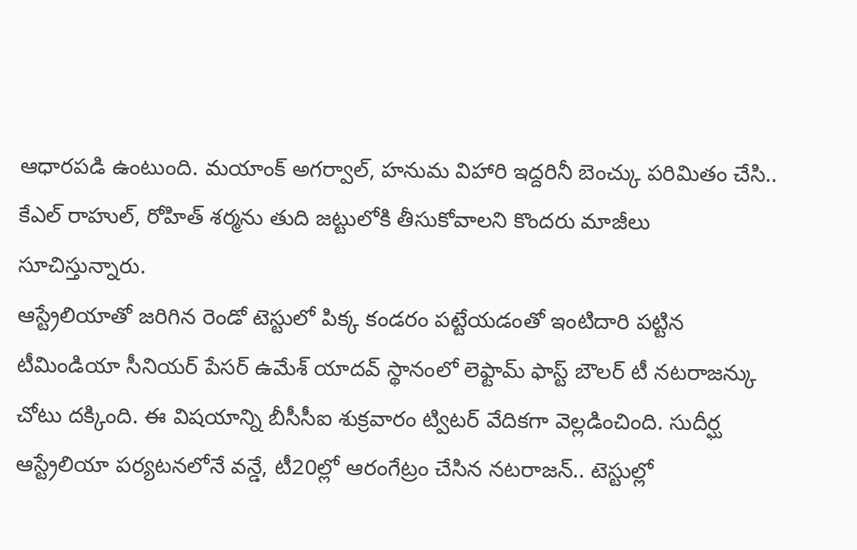ఆధారపడి ఉంటుంది. మయాంక్ అగర్వాల్, హనుమ విహారి ఇద్దరినీ బెంచ్కు పరిమితం చేసి.. కేఎల్ రాహుల్, రోహిత్ శర్మను తుది జట్టులోకి తీసుకోవాలని కొందరు మాజీలు సూచిస్తున్నారు.
ఆస్ట్రేలియాతో జరిగిన రెండో టెస్టులో పిక్క కండరం పట్టేయడంతో ఇంటిదారి పట్టిన టీమిండియా సీనియర్ పేసర్ ఉమేశ్ యాదవ్ స్థానంలో లెఫ్టామ్ ఫాస్ట్ బౌలర్ టీ నటరాజన్కు చోటు దక్కింది. ఈ విషయాన్ని బీసీసీఐ శుక్రవారం ట్విటర్ వేదికగా వెల్లడించింది. సుదీర్ఘ ఆస్ట్రేలియా పర్యటనలోనే వన్డే, టీ20ల్లో ఆరంగేట్రం చేసిన నటరాజన్.. టెస్టుల్లో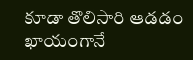కూడా తొలిసారి ఆడడం ఖాయంగానే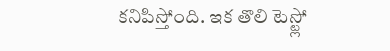కనిపిస్తోంది. ఇక తొలి టెస్ట్లో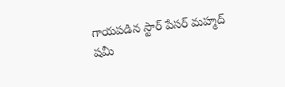గాయపడిన స్టార్ పేసర్ మహ్మద్ షమీ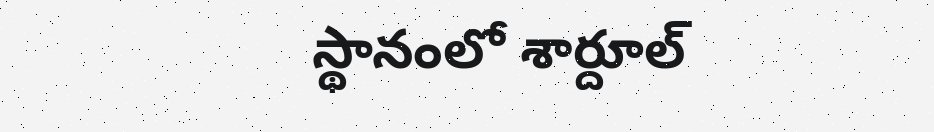స్థానంలో శార్దూల్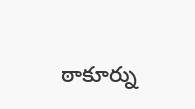ఠాకూర్ను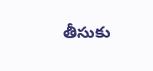తీసుకు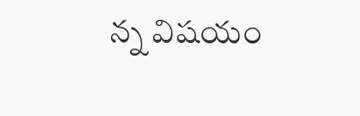న్న విషయం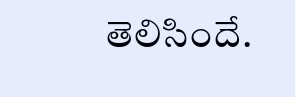తెలిసిందే.